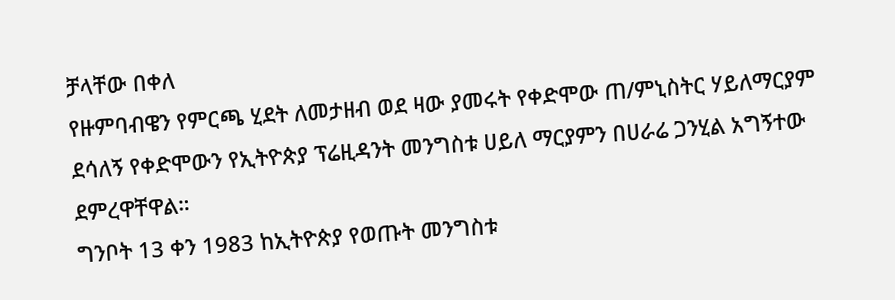ቻላቸው በቀለ
የዙምባብዌን የምርጫ ሂደት ለመታዘብ ወደ ዛው ያመሩት የቀድሞው ጠ/ምኒስትር ሃይለማርያም ደሳለኝ የቀድሞውን የኢትዮጵያ ፕሬዚዳንት መንግስቱ ሀይለ ማርያምን በሀራሬ ጋንሂል አግኝተው ደምረዋቸዋል።
ግንቦት 13 ቀን 1983 ከኢትዮጵያ የወጡት መንግስቱ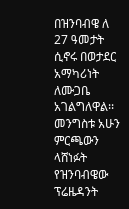በዝንባብዌ ለ 27 ዓመታት ሲኖሩ በወታደር አማካሪነት ለሙጋቤ አገልግለዋል፡፡
መንግስቱ አሁን ምርጫውን ላሸነፉት የዝንባብዌው ፕሬዜዳንት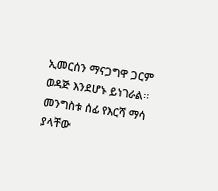ኢመርሰን ማናጋግዋ ጋርም ወዳጅ እንደሆኑ ይነገራል፡፡
መንግስቱ ሰፊ የእርሻ ማሳ ያላቸው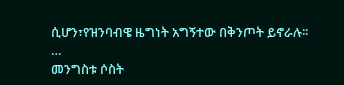ሲሆን፣የዝንባብዌ ዜግነት አግኝተው በቅንጦት ይኖራሉ፡፡
…
መንግስቱ ሶስት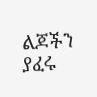ልጆችን ያፈሩ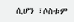ሲሆን ፣ሶስቱም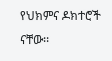የህክምና ዶክተሮች ናቸው፡፡